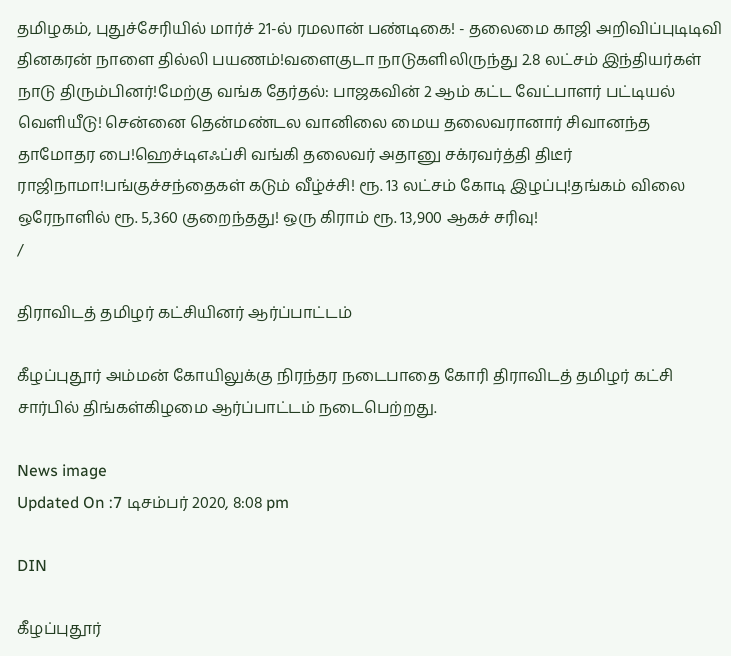தமிழகம், புதுச்சேரியில் மார்ச் 21-ல் ரமலான் பண்டிகை! - தலைமை காஜி அறிவிப்புடிடிவி தினகரன் நாளை தில்லி பயணம்!வளைகுடா நாடுகளிலிருந்து 2.8 லட்சம் இந்தியர்கள் நாடு திரும்பினர்!மேற்கு வங்க தேர்தல்: பாஜகவின் 2 ஆம் கட்ட வேட்பாளர் பட்டியல் வெளியீடு! சென்னை தென்மண்டல வானிலை மைய தலைவரானார் சிவானந்த தாமோதர பை!ஹெச்டிஎஃப்சி வங்கி தலைவர் அதானு சக்ரவர்த்தி திடீர் ராஜிநாமா!பங்குச்சந்தைகள் கடும் வீழ்ச்சி! ரூ. 13 லட்சம் கோடி இழப்பு!தங்கம் விலை ஒரேநாளில் ரூ. 5,360 குறைந்தது! ஒரு கிராம் ரூ. 13,900 ஆகச் சரிவு!
/

திராவிடத் தமிழர் கட்சியினர் ஆர்ப்பாட்டம்

கீழப்புதூர் அம்மன் கோயிலுக்கு நிரந்தர நடைபாதை கோரி திராவிடத் தமிழர் கட்சி சார்பில் திங்கள்கிழமை ஆர்ப்பாட்டம் நடைபெற்றது.

News image
Updated On :7 டிசம்பர் 2020, 8:08 pm

DIN

கீழப்புதூர்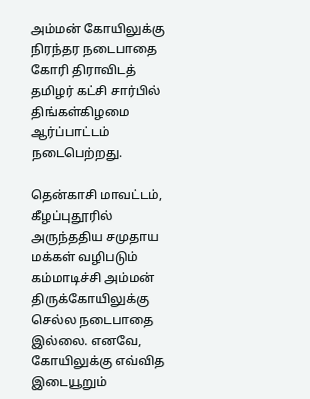அம்மன் கோயிலுக்கு நிரந்தர நடைபாதை கோரி திராவிடத் தமிழர் கட்சி சார்பில் திங்கள்கிழமை ஆர்ப்பாட்டம் நடைபெற்றது.

தென்காசி மாவட்டம், கீழப்புதூரில் அருந்ததிய சமுதாய மக்கள் வழிபடும் கம்மாடிச்சி அம்மன் திருக்கோயிலுக்கு செல்ல நடைபாதை இல்லை. எனவே, கோயிலுக்கு எவ்வித இடையூறும்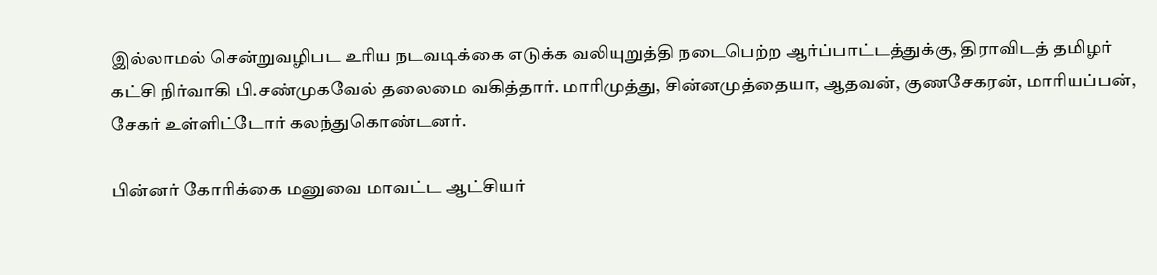இல்லாமல் சென்றுவழிபட உரிய நடவடிக்கை எடுக்க வலியுறுத்தி நடைபெற்ற ஆர்ப்பாட்டத்துக்கு, திராவிடத் தமிழர் கட்சி நிர்வாகி பி.சண்முகவேல் தலைமை வகித்தார். மாரிமுத்து, சின்னமுத்தையா, ஆதவன், குணசேகரன், மாரியப்பன், சேகர் உள்ளிட்டோர் கலந்துகொண்டனர்.

பின்னர் கோரிக்கை மனுவை மாவட்ட ஆட்சியர்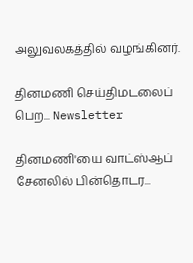அலுவலகத்தில் வழங்கினர்.

தினமணி செய்திமடலைப் பெற... Newsletter

தினமணி'யை வாட்ஸ்ஆப் சேனலில் பின்தொடர...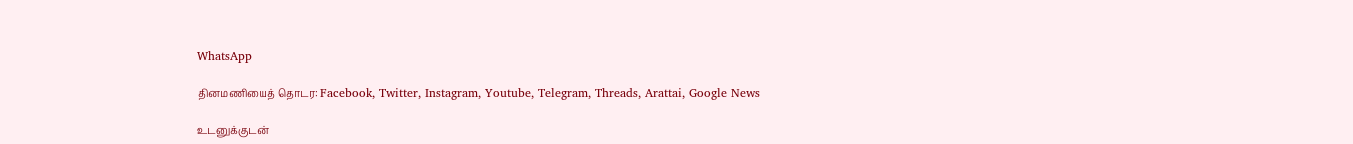WhatsApp

தினமணியைத் தொடர: Facebook, Twitter, Instagram, Youtube, Telegram, Threads, Arattai, Google News

உடனுக்குடன்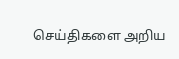செய்திகளை அறிய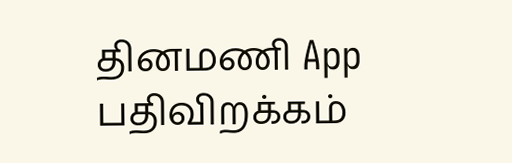தினமணி App பதிவிறக்கம்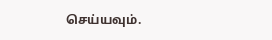செய்யவும்.